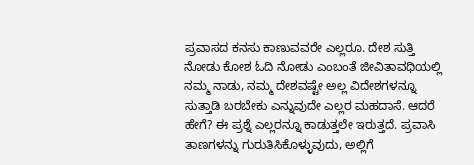ಪ್ರವಾಸದ ಕನಸು ಕಾಣುವವರೇ ಎಲ್ಲರೂ. ದೇಶ ಸುತ್ತಿ ನೋಡು ಕೋಶ ಓದಿ ನೋಡು ಎಂಬಂತೆ ಜೀವಿತಾವಧಿಯಲ್ಲಿ ನಮ್ಮ ನಾಡು, ನಮ್ಮ ದೇಶವಷ್ಟೇ ಅಲ್ಲ ವಿದೇಶಗಳನ್ನೂ ಸುತ್ತಾಡಿ ಬರಬೇಕು ಎನ್ನುವುದೇ ಎಲ್ಲರ ಮಹದಾಸೆ. ಆದರೆ ಹೇಗೆ? ಈ ಪ್ರಶ್ನೆ ಎಲ್ಲರನ್ನೂ ಕಾಡುತ್ತಲೇ ಇರುತ್ತದೆ. ಪ್ರವಾಸಿ ತಾಣಗಳನ್ನು ಗುರುತಿಸಿಕೊಳ್ಳುವುದು, ಅಲ್ಲಿಗೆ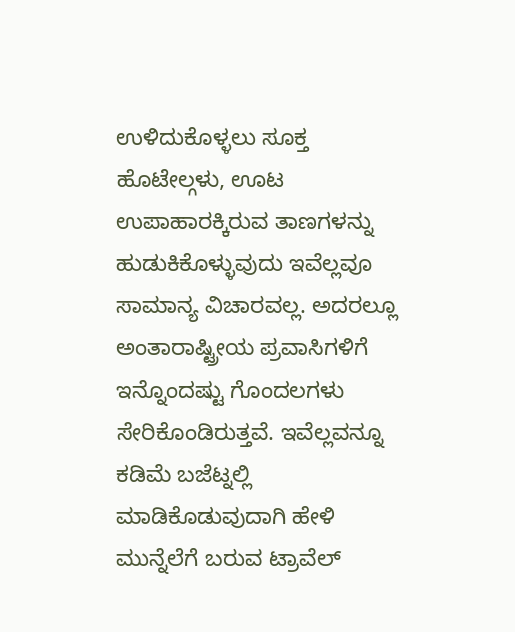ಉಳಿದುಕೊಳ್ಳಲು ಸೂಕ್ತ ಹೊಟೇಲ್ಗಳು, ಊಟ ಉಪಾಹಾರಕ್ಕಿರುವ ತಾಣಗಳನ್ನು ಹುಡುಕಿಕೊಳ್ಳುವುದು ಇವೆಲ್ಲವೂ ಸಾಮಾನ್ಯ ವಿಚಾರವಲ್ಲ. ಅದರಲ್ಲೂ ಅಂತಾರಾಷ್ಟ್ರೀಯ ಪ್ರವಾಸಿಗಳಿಗೆ ಇನ್ನೊಂದಷ್ಟು ಗೊಂದಲಗಳು ಸೇರಿಕೊಂಡಿರುತ್ತವೆ. ಇವೆಲ್ಲವನ್ನೂ ಕಡಿಮೆ ಬಜೆಟ್ನಲ್ಲಿ ಮಾಡಿಕೊಡುವುದಾಗಿ ಹೇಳಿ ಮುನ್ನೆಲೆಗೆ ಬರುವ ಟ್ರಾವೆಲ್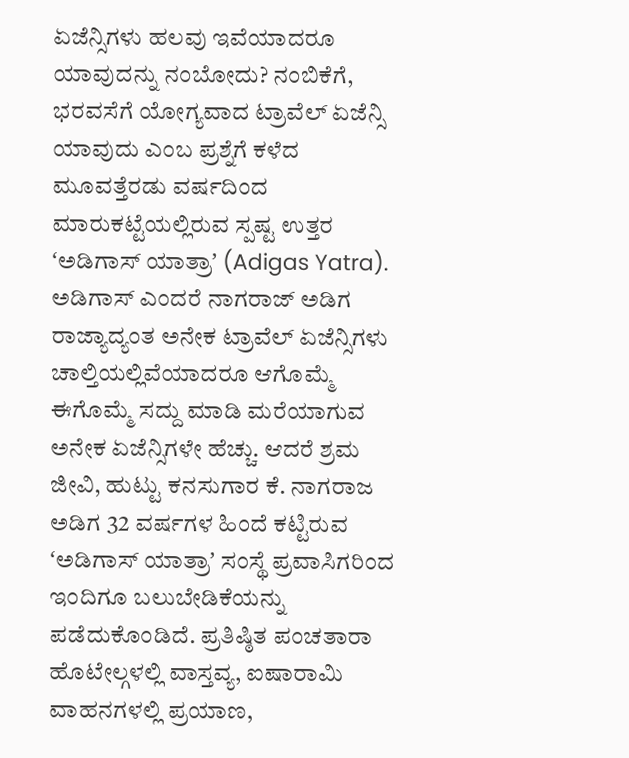ಏಜೆನ್ಸಿಗಳು ಹಲವು ಇವೆಯಾದರೂ ಯಾವುದನ್ನು ನಂಬೋದು? ನಂಬಿಕೆಗೆ, ಭರವಸೆಗೆ ಯೋಗ್ಯವಾದ ಟ್ರಾವೆಲ್ ಏಜೆನ್ಸಿ ಯಾವುದು ಎಂಬ ಪ್ರಶ್ನೆಗೆ ಕಳೆದ ಮೂವತ್ತೆರಡು ವರ್ಷದಿಂದ ಮಾರುಕಟ್ಟೆಯಲ್ಲಿರುವ ಸ್ಪಷ್ಟ ಉತ್ತರ ʻಅಡಿಗಾಸ್ ಯಾತ್ರಾʼ (Adigas Yatra).
ಅಡಿಗಾಸ್ ಎಂದರೆ ನಾಗರಾಜ್ ಅಡಿಗ
ರಾಜ್ಯಾದ್ಯಂತ ಅನೇಕ ಟ್ರಾವೆಲ್ ಏಜೆನ್ಸಿಗಳು ಚಾಲ್ತಿಯಲ್ಲಿವೆಯಾದರೂ ಆಗೊಮ್ಮೆ ಈಗೊಮ್ಮೆ ಸದ್ದು ಮಾಡಿ ಮರೆಯಾಗುವ ಅನೇಕ ಏಜೆನ್ಸಿಗಳೇ ಹೆಚ್ಚು. ಆದರೆ ಶ್ರಮ ಜೀವಿ, ಹುಟ್ಟು ಕನಸುಗಾರ ಕೆ. ನಾಗರಾಜ ಅಡಿಗ 32 ವರ್ಷಗಳ ಹಿಂದೆ ಕಟ್ಟಿರುವ ʻಅಡಿಗಾಸ್ ಯಾತ್ರಾʼ ಸಂಸ್ಥೆ ಪ್ರವಾಸಿಗರಿಂದ ಇಂದಿಗೂ ಬಲುಬೇಡಿಕೆಯನ್ನು ಪಡೆದುಕೊಂಡಿದೆ. ಪ್ರತಿಷ್ಠಿತ ಪಂಚತಾರಾ ಹೊಟೇಲ್ಗಳಲ್ಲಿ ವಾಸ್ತವ್ಯ, ಐಷಾರಾಮಿ ವಾಹನಗಳಲ್ಲಿ ಪ್ರಯಾಣ,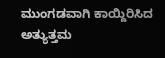ಮುಂಗಡವಾಗಿ ಕಾಯ್ದಿರಿಸಿದ ಅತ್ಯುತ್ತಮ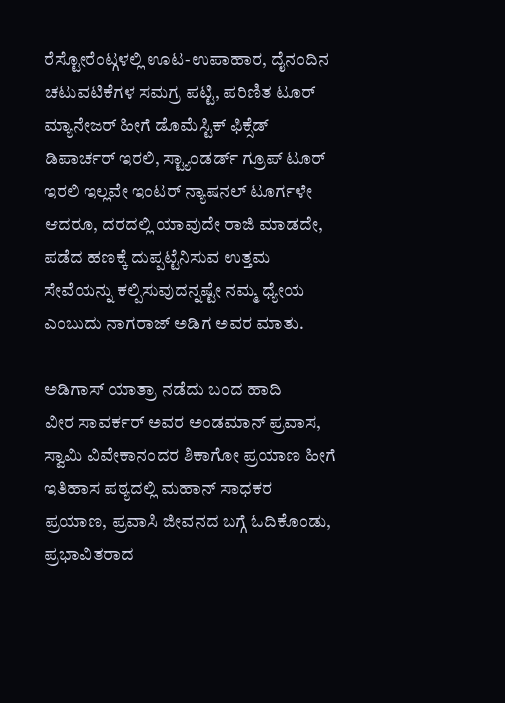ರೆಸ್ಟೋರೆಂಟ್ಗಳಲ್ಲಿ ಊಟ-ಉಪಾಹಾರ, ದೈನಂದಿನ ಚಟುವಟಿಕೆಗಳ ಸಮಗ್ರ ಪಟ್ಟಿ, ಪರಿಣಿತ ಟೂರ್ ಮ್ಯಾನೇಜರ್ ಹೀಗೆ ಡೊಮೆಸ್ಟಿಕ್ ಫಿಕ್ಸೆಡ್ ಡಿಪಾರ್ಚರ್ ಇರಲಿ, ಸ್ಟ್ಯಾಂಡರ್ಡ್ ಗ್ರೂಪ್ ಟೂರ್ ಇರಲಿ ಇಲ್ಲವೇ ಇಂಟರ್ ನ್ಯಾಷನಲ್ ಟೂರ್ಗಳೇ ಆದರೂ, ದರದಲ್ಲಿ ಯಾವುದೇ ರಾಜಿ ಮಾಡದೇ, ಪಡೆದ ಹಣಕ್ಕೆ ದುಪ್ಪಟ್ಟೆನಿಸುವ ಉತ್ತಮ ಸೇವೆಯನ್ನು ಕಲ್ಪಿಸುವುದನ್ನಷ್ಟೇ ನಮ್ಮ ಧ್ಯೇಯ ಎಂಬುದು ನಾಗರಾಜ್ ಅಡಿಗ ಅವರ ಮಾತು.

ಅಡಿಗಾಸ್ ಯಾತ್ರಾ ನಡೆದು ಬಂದ ಹಾದಿ
ವೀರ ಸಾವರ್ಕರ್ ಅವರ ಅಂಡಮಾನ್ ಪ್ರವಾಸ, ಸ್ವಾಮಿ ವಿವೇಕಾನಂದರ ಶಿಕಾಗೋ ಪ್ರಯಾಣ ಹೀಗೆ ಇತಿಹಾಸ ಪಠ್ಯದಲ್ಲಿ ಮಹಾನ್ ಸಾಧಕರ ಪ್ರಯಾಣ, ಪ್ರವಾಸಿ ಜೀವನದ ಬಗ್ಗೆ ಓದಿಕೊಂಡು, ಪ್ರಭಾವಿತರಾದ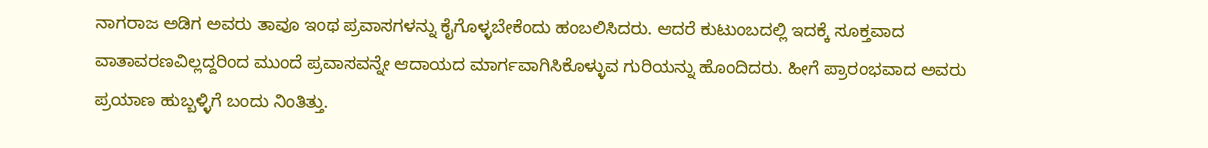ನಾಗರಾಜ ಅಡಿಗ ಅವರು ತಾವೂ ಇಂಥ ಪ್ರವಾಸಗಳನ್ನು ಕೈಗೊಳ್ಳಬೇಕೆಂದು ಹಂಬಲಿಸಿದರು. ಆದರೆ ಕುಟುಂಬದಲ್ಲಿ ಇದಕ್ಕೆ ಸೂಕ್ತವಾದ ವಾತಾವರಣವಿಲ್ಲದ್ದರಿಂದ ಮುಂದೆ ಪ್ರವಾಸವನ್ನೇ ಆದಾಯದ ಮಾರ್ಗವಾಗಿಸಿಕೊಳ್ಳುವ ಗುರಿಯನ್ನು ಹೊಂದಿದರು. ಹೀಗೆ ಪ್ರಾರಂಭವಾದ ಅವರು ಪ್ರಯಾಣ ಹುಬ್ಬಳ್ಳಿಗೆ ಬಂದು ನಿಂತಿತ್ತು.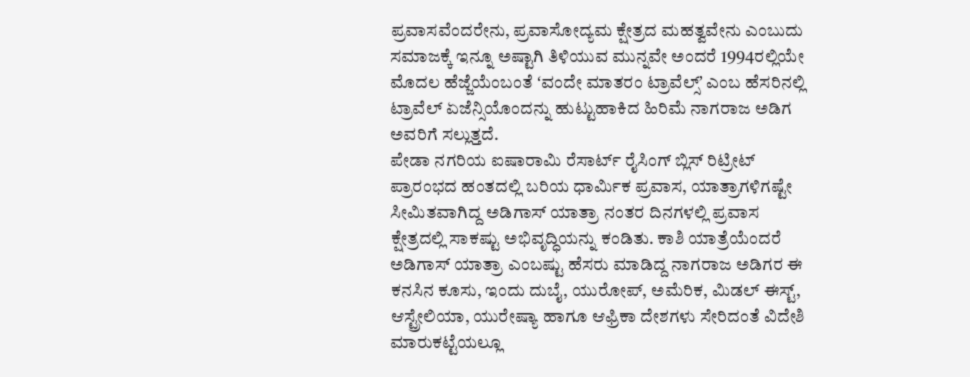ಪ್ರವಾಸವೆಂದರೇನು, ಪ್ರವಾಸೋದ್ಯಮ ಕ್ಷೇತ್ರದ ಮಹತ್ವವೇನು ಎಂಬುದು ಸಮಾಜಕ್ಕೆ ಇನ್ನೂ ಅಷ್ಟಾಗಿ ತಿಳಿಯುವ ಮುನ್ನವೇ ಅಂದರೆ 1994ರಲ್ಲಿಯೇ ಮೊದಲ ಹೆಜ್ಜೆಯೆಂಬಂತೆ ʻವಂದೇ ಮಾತರಂ ಟ್ರಾವೆಲ್ಸ್ʼ ಎಂಬ ಹೆಸರಿನಲ್ಲಿ ಟ್ರಾವೆಲ್ ಏಜೆನ್ಸಿಯೊಂದನ್ನು ಹುಟ್ಟುಹಾಕಿದ ಹಿರಿಮೆ ನಾಗರಾಜ ಅಡಿಗ ಅವರಿಗೆ ಸಲ್ಲುತ್ತದೆ.
ಪೇಡಾ ನಗರಿಯ ಐಷಾರಾಮಿ ರೆಸಾರ್ಟ್ ರೈಸಿಂಗ್ ಬ್ಲಿಸ್ ರಿಟ್ರೀಟ್
ಪ್ರಾರಂಭದ ಹಂತದಲ್ಲಿ ಬರಿಯ ಧಾರ್ಮಿಕ ಪ್ರವಾಸ, ಯಾತ್ರಾಗಳಿಗಷ್ಟೇ ಸೀಮಿತವಾಗಿದ್ದ ಅಡಿಗಾಸ್ ಯಾತ್ರಾ ನಂತರ ದಿನಗಳಲ್ಲಿ ಪ್ರವಾಸ ಕ್ಷೇತ್ರದಲ್ಲಿ ಸಾಕಷ್ಟು ಅಭಿವೃದ್ಧಿಯನ್ನು ಕಂಡಿತು. ಕಾಶಿ ಯಾತ್ರೆಯೆಂದರೆ ಅಡಿಗಾಸ್ ಯಾತ್ರಾ ಎಂಬಷ್ಟು ಹೆಸರು ಮಾಡಿದ್ದ ನಾಗರಾಜ ಅಡಿಗರ ಈ ಕನಸಿನ ಕೂಸು, ಇಂದು ದುಬೈ, ಯುರೋಪ್, ಅಮೆರಿಕ, ಮಿಡಲ್ ಈಸ್ಟ್, ಆಸ್ಟ್ರೇಲಿಯಾ, ಯುರೇಷ್ಯಾ ಹಾಗೂ ಆಫ್ರಿಕಾ ದೇಶಗಳು ಸೇರಿದಂತೆ ವಿದೇಶಿ ಮಾರುಕಟ್ಟೆಯಲ್ಲೂ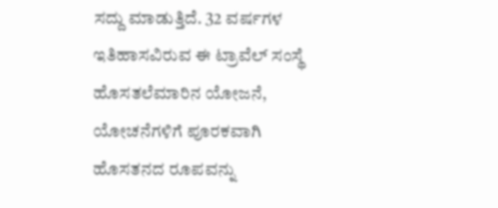ಸದ್ದು ಮಾಡುತ್ತಿದೆ. 32 ವರ್ಷಗಳ ಇತಿಹಾಸವಿರುವ ಈ ಟ್ರಾವೆಲ್ ಸಂಸ್ಥೆ ಹೊಸತಲೆಮಾರಿನ ಯೋಜನೆ, ಯೋಚನೆಗಳಿಗೆ ಪೂರಕವಾಗಿ ಹೊಸತನದ ರೂಪವನ್ನು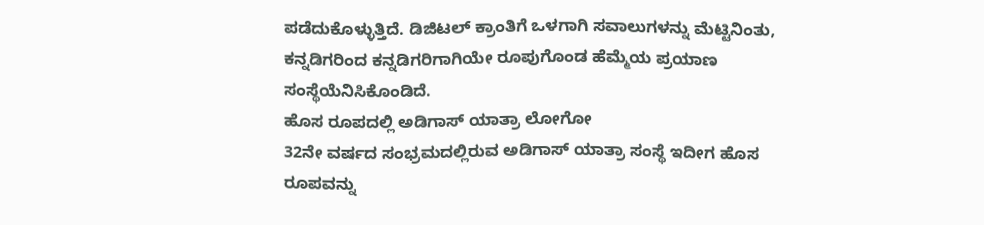ಪಡೆದುಕೊಳ್ಳುತ್ತಿದೆ. ಡಿಜಿಟಲ್ ಕ್ರಾಂತಿಗೆ ಒಳಗಾಗಿ ಸವಾಲುಗಳನ್ನು ಮೆಟ್ಟಿನಿಂತು, ಕನ್ನಡಿಗರಿಂದ ಕನ್ನಡಿಗರಿಗಾಗಿಯೇ ರೂಪುಗೊಂಡ ಹೆಮ್ಮೆಯ ಪ್ರಯಾಣ ಸಂಸ್ಥೆಯೆನಿಸಿಕೊಂಡಿದೆ.
ಹೊಸ ರೂಪದಲ್ಲಿ ಅಡಿಗಾಸ್ ಯಾತ್ರಾ ಲೋಗೋ
32ನೇ ವರ್ಷದ ಸಂಭ್ರಮದಲ್ಲಿರುವ ಅಡಿಗಾಸ್ ಯಾತ್ರಾ ಸಂಸ್ಥೆ ಇದೀಗ ಹೊಸ ರೂಪವನ್ನು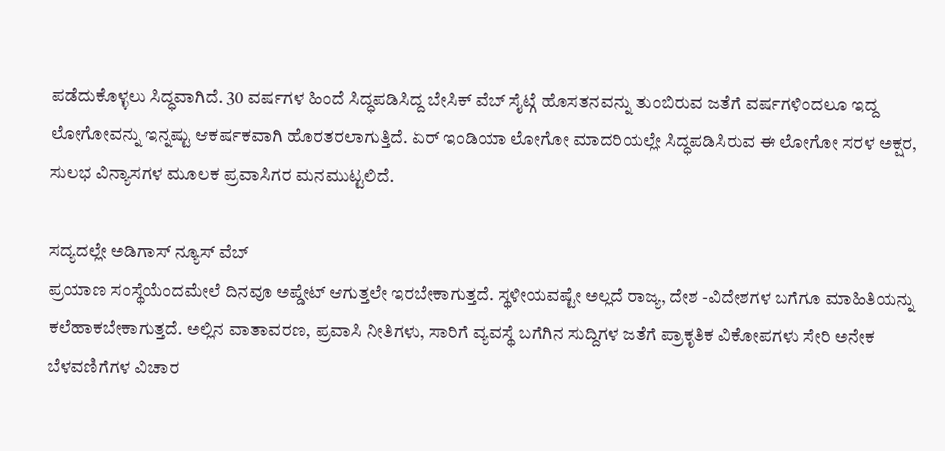ಪಡೆದುಕೊಳ್ಳಲು ಸಿದ್ಧವಾಗಿದೆ. 30 ವರ್ಷಗಳ ಹಿಂದೆ ಸಿದ್ಧಪಡಿಸಿದ್ದ ಬೇಸಿಕ್ ವೆಬ್ ಸೈಟ್ಗೆ ಹೊಸತನವನ್ನು ತುಂಬಿರುವ ಜತೆಗೆ ವರ್ಷಗಳಿಂದಲೂ ಇದ್ದ ಲೋಗೋವನ್ನು ಇನ್ನಷ್ಟು ಆಕರ್ಷಕವಾಗಿ ಹೊರತರಲಾಗುತ್ತಿದೆ. ಏರ್ ಇಂಡಿಯಾ ಲೋಗೋ ಮಾದರಿಯಲ್ಲೇ ಸಿದ್ಧಪಡಿಸಿರುವ ಈ ಲೋಗೋ ಸರಳ ಅಕ್ಷರ, ಸುಲಭ ವಿನ್ಯಾಸಗಳ ಮೂಲಕ ಪ್ರವಾಸಿಗರ ಮನಮುಟ್ಟಲಿದೆ.

ಸದ್ಯದಲ್ಲೇ ಅಡಿಗಾಸ್ ನ್ಯೂಸ್ ವೆಬ್
ಪ್ರಯಾಣ ಸಂಸ್ಥೆಯೆಂದಮೇಲೆ ದಿನವೂ ಅಪ್ಡೇಟ್ ಆಗುತ್ತಲೇ ಇರಬೇಕಾಗುತ್ತದೆ. ಸ್ಥಳೀಯವಷ್ಟೇ ಅಲ್ಲದೆ ರಾಜ್ಯ, ದೇಶ -ವಿದೇಶಗಳ ಬಗೆಗೂ ಮಾಹಿತಿಯನ್ನು ಕಲೆಹಾಕಬೇಕಾಗುತ್ತದೆ. ಅಲ್ಲಿನ ವಾತಾವರಣ, ಪ್ರವಾಸಿ ನೀತಿಗಳು, ಸಾರಿಗೆ ವ್ಯವಸ್ಥೆ ಬಗೆಗಿನ ಸುದ್ದಿಗಳ ಜತೆಗೆ ಪ್ರಾಕೃತಿಕ ವಿಕೋಪಗಳು ಸೇರಿ ಅನೇಕ ಬೆಳವಣಿಗೆಗಳ ವಿಚಾರ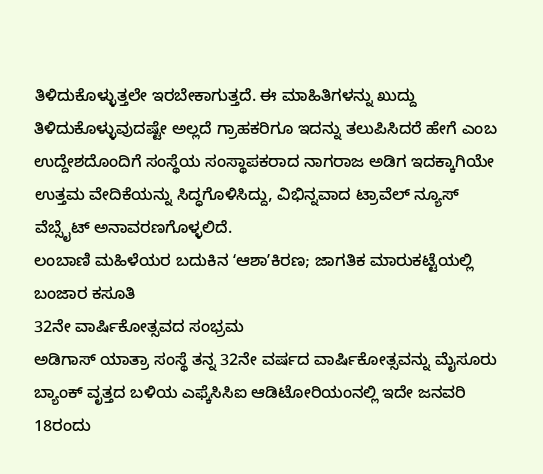ತಿಳಿದುಕೊಳ್ಳುತ್ತಲೇ ಇರಬೇಕಾಗುತ್ತದೆ. ಈ ಮಾಹಿತಿಗಳನ್ನು ಖುದ್ದು ತಿಳಿದುಕೊಳ್ಳುವುದಷ್ಟೇ ಅಲ್ಲದೆ ಗ್ರಾಹಕರಿಗೂ ಇದನ್ನು ತಲುಪಿಸಿದರೆ ಹೇಗೆ ಎಂಬ ಉದ್ದೇಶದೊಂದಿಗೆ ಸಂಸ್ಥೆಯ ಸಂಸ್ಥಾಪಕರಾದ ನಾಗರಾಜ ಅಡಿಗ ಇದಕ್ಕಾಗಿಯೇ ಉತ್ತಮ ವೇದಿಕೆಯನ್ನು ಸಿದ್ಧಗೊಳಿಸಿದ್ದು, ವಿಭಿನ್ನವಾದ ಟ್ರಾವೆಲ್ ನ್ಯೂಸ್ ವೆಬ್ಸೈಟ್ ಅನಾವರಣಗೊಳ್ಳಲಿದೆ.
ಲಂಬಾಣಿ ಮಹಿಳೆಯರ ಬದುಕಿನ ʻಆಶಾʼಕಿರಣ; ಜಾಗತಿಕ ಮಾರುಕಟ್ಟೆಯಲ್ಲಿ ಬಂಜಾರ ಕಸೂತಿ
32ನೇ ವಾರ್ಷಿಕೋತ್ಸವದ ಸಂಭ್ರಮ
ಅಡಿಗಾಸ್ ಯಾತ್ರಾ ಸಂಸ್ಥೆ ತನ್ನ 32ನೇ ವರ್ಷದ ವಾರ್ಷಿಕೋತ್ಸವನ್ನು ಮೈಸೂರು ಬ್ಯಾಂಕ್ ವೃತ್ತದ ಬಳಿಯ ಎಫ್ಕೆಸಿಸಿಐ ಆಡಿಟೋರಿಯಂನಲ್ಲಿ ಇದೇ ಜನವರಿ 18ರಂದು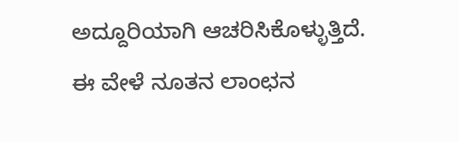ಅದ್ದೂರಿಯಾಗಿ ಆಚರಿಸಿಕೊಳ್ಳುತ್ತಿದೆ. ಈ ವೇಳೆ ನೂತನ ಲಾಂಛನ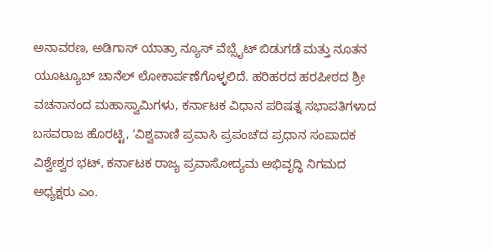ಅನಾವರಣ, ಅಡಿಗಾಸ್ ಯಾತ್ರಾ ನ್ಯೂಸ್ ವೆಬ್ಸೈಟ್ ಬಿಡುಗಡೆ ಮತ್ತು ನೂತನ ಯೂಟ್ಯೂಬ್ ಚಾನೆಲ್ ಲೋಕಾರ್ಪಣೆಗೊಳ್ಳಲಿದೆ. ಹರಿಹರದ ಹರಪೀಠದ ಶ್ರೀ ವಚನಾನಂದ ಮಹಾಸ್ವಾಮಿಗಳು, ಕರ್ನಾಟಕ ವಿಧಾನ ಪರಿಷತ್ನ ಸಭಾಪತಿಗಳಾದ ಬಸವರಾಜ ಹೊರಟ್ಟಿ, ʼವಿಶ್ವವಾಣಿ ಪ್ರವಾಸಿ ಪ್ರಪಂಚʼದ ಪ್ರಧಾನ ಸಂಪಾದಕ ವಿಶ್ವೇಶ್ವರ ಭಟ್, ಕರ್ನಾಟಕ ರಾಜ್ಯ ಪ್ರವಾಸೋದ್ಯಮ ಅಭಿವೃದ್ಧಿ ನಿಗಮದ ಅಧ್ಯಕ್ಷರು ಎಂ.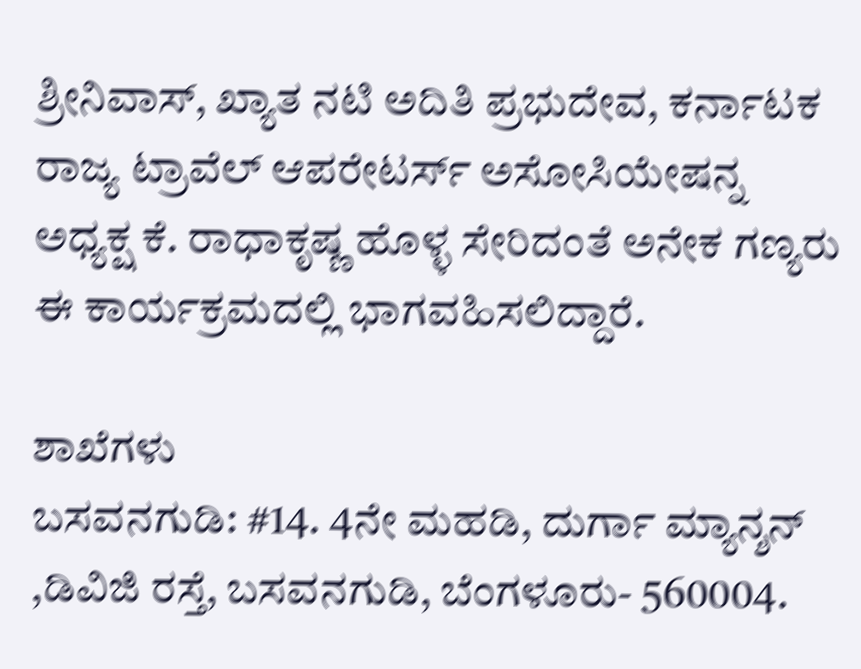ಶ್ರೀನಿವಾಸ್, ಖ್ಯಾತ ನಟಿ ಅದಿತಿ ಪ್ರಭುದೇವ, ಕರ್ನಾಟಕ ರಾಜ್ಯ ಟ್ರಾವೆಲ್ ಆಪರೇಟರ್ಸ್ ಅಸೋಸಿಯೇಷನ್ನ ಅಧ್ಯಕ್ಷ ಕೆ. ರಾಧಾಕೃಷ್ಣ ಹೊಳ್ಳ ಸೇರಿದಂತೆ ಅನೇಕ ಗಣ್ಯರು ಈ ಕಾರ್ಯಕ್ರಮದಲ್ಲಿ ಭಾಗವಹಿಸಲಿದ್ದಾರೆ.

ಶಾಖೆಗಳು
ಬಸವನಗುಡಿ: #14. 4ನೇ ಮಹಡಿ, ದುರ್ಗಾ ಮ್ಯಾನ್ಶನ್ ,ಡಿವಿಜಿ ರಸ್ತೆ, ಬಸವನಗುಡಿ, ಬೆಂಗಳೂರು- 560004.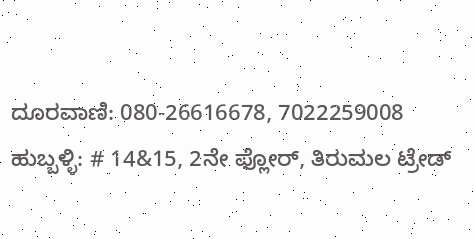ದೂರವಾಣಿ: 080-26616678, 7022259008
ಹುಬ್ಬಳ್ಳಿ: # 14&15, 2ನೇ ಫ್ಲೋರ್, ತಿರುಮಲ ಟ್ರೇಡ್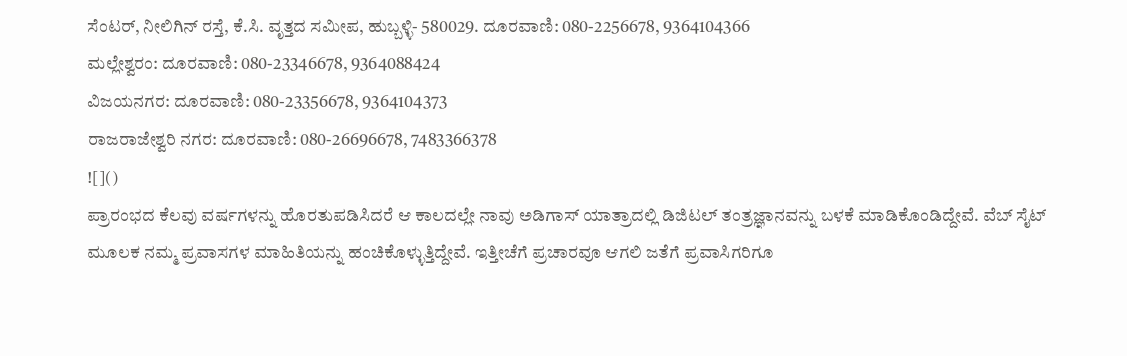ಸೆಂಟರ್, ನೀಲಿಗಿನ್ ರಸ್ತೆ, ಕೆ.ಸಿ. ವೃತ್ತದ ಸಮೀಪ, ಹುಬ್ಬಳ್ಳಿ- 580029. ದೂರವಾಣಿ: 080-2256678, 9364104366
ಮಲ್ಲೇಶ್ವರಂ: ದೂರವಾಣಿ: 080-23346678, 9364088424
ವಿಜಯನಗರ: ದೂರವಾಣಿ: 080-23356678, 9364104373
ರಾಜರಾಜೇಶ್ವರಿ ನಗರ: ದೂರವಾಣಿ: 080-26696678, 7483366378
![]()
ಪ್ರಾರಂಭದ ಕೆಲವು ವರ್ಷಗಳನ್ನು ಹೊರತುಪಡಿಸಿದರೆ ಆ ಕಾಲದಲ್ಲೇ ನಾವು ಅಡಿಗಾಸ್ ಯಾತ್ರಾದಲ್ಲಿ ಡಿಜಿಟಲ್ ತಂತ್ರಜ್ಞಾನವನ್ನು ಬಳಕೆ ಮಾಡಿಕೊಂಡಿದ್ದೇವೆ. ವೆಬ್ ಸೈಟ್ ಮೂಲಕ ನಮ್ಮ ಪ್ರವಾಸಗಳ ಮಾಹಿತಿಯನ್ನು ಹಂಚಿಕೊಳ್ಳುತ್ತಿದ್ದೇವೆ. ಇತ್ತೀಚೆಗೆ ಪ್ರಚಾರವೂ ಆಗಲಿ ಜತೆಗೆ ಪ್ರವಾಸಿಗರಿಗೂ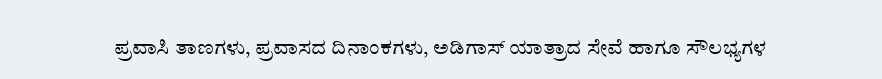ಪ್ರವಾಸಿ ತಾಣಗಳು, ಪ್ರವಾಸದ ದಿನಾಂಕಗಳು, ಅಡಿಗಾಸ್ ಯಾತ್ರಾದ ಸೇವೆ ಹಾಗೂ ಸೌಲಭ್ಯಗಳ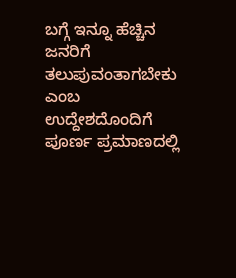ಬಗ್ಗೆ ಇನ್ನೂ ಹೆಚ್ಚಿನ ಜನರಿಗೆ ತಲುಪುವಂತಾಗಬೇಕು ಎಂಬ ಉದ್ದೇಶದೊಂದಿಗೆ ಪೂರ್ಣ ಪ್ರಮಾಣದಲ್ಲಿ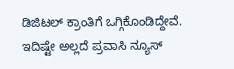ಡಿಜಿಟಲ್ ಕ್ರಾಂತಿಗೆ ಒಗ್ಗಿಕೊಂಡಿದ್ದೇವೆ. ಇದಿಷ್ಟೇ ಅಲ್ಲದೆ ಪ್ರವಾಸಿ ನ್ಯೂಸ್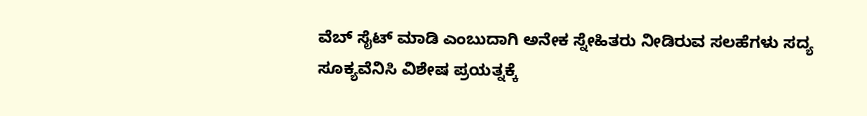ವೆಬ್ ಸೈಟ್ ಮಾಡಿ ಎಂಬುದಾಗಿ ಅನೇಕ ಸ್ನೇಹಿತರು ನೀಡಿರುವ ಸಲಹೆಗಳು ಸದ್ಯ ಸೂಕ್ಯವೆನಿಸಿ ವಿಶೇಷ ಪ್ರಯತ್ನಕ್ಕೆ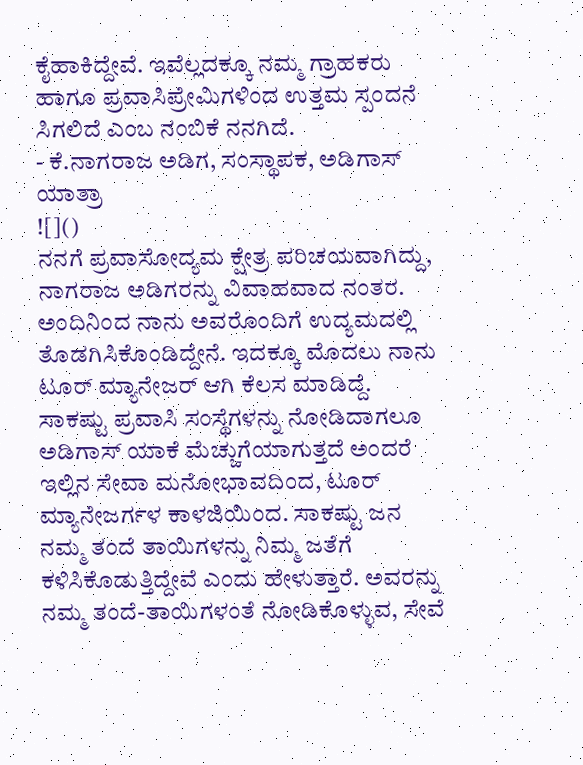ಕೈಹಾಕಿದ್ದೇವೆ. ಇವೆಲ್ಲದಕ್ಕೂ ನಮ್ಮ ಗ್ರಾಹಕರು ಹಾಗೂ ಪ್ರವಾಸಿಪ್ರೇಮಿಗಳಿಂದ ಉತ್ತಮ ಸ್ಪಂದನೆ ಸಿಗಲಿದೆ ಎಂಬ ನಂಬಿಕೆ ನನಗಿದೆ.
- ಕೆ.ನಾಗರಾಜ ಅಡಿಗ, ಸಂಸ್ಥಾಪಕ, ಅಡಿಗಾಸ್ ಯಾತ್ರಾ
![]()
ನನಗೆ ಪ್ರವಾಸೋದ್ಯಮ ಕ್ಷೇತ್ರ ಪರಿಚಯವಾಗಿದ್ದು, ನಾಗರಾಜ ಅಡಿಗರನ್ನು ವಿವಾಹವಾದ ನಂತರ. ಅಂದಿನಿಂದ ನಾನು ಅವರೊಂದಿಗೆ ಉದ್ಯಮದಲ್ಲಿ ತೊಡಗಿಸಿಕೊಂಡಿದ್ದೇನೆ. ಇದಕ್ಕೂ ಮೊದಲು ನಾನು ಟೂರ್ ಮ್ಯಾನೇಜರ್ ಆಗಿ ಕೆಲಸ ಮಾಡಿದ್ದೆ. ಸಾಕಷ್ಟು ಪ್ರವಾಸಿ ಸಂಸ್ಥೆಗಳನ್ನು ನೋಡಿದಾಗಲೂ ಅಡಿಗಾಸ್ ಯಾಕೆ ಮೆಚ್ಚುಗೆಯಾಗುತ್ತದೆ ಅಂದರೆ ಇಲ್ಲಿನ ಸೇವಾ ಮನೋಭಾವದಿಂದ, ಟೂರ್ ಮ್ಯಾನೇಜರ್ಗಳ ಕಾಳಜಿಯಿಂದ. ಸಾಕಷ್ಟು ಜನ ನಮ್ಮ ತಂದೆ ತಾಯಿಗಳನ್ನು ನಿಮ್ಮ ಜತೆಗೆ ಕಳಿಸಿಕೊಡುತ್ತಿದ್ದೇವೆ ಎಂದು ಹೇಳುತ್ತಾರೆ. ಅವರನ್ನು ನಮ್ಮ ತಂದೆ-ತಾಯಿಗಳಂತೆ ನೋಡಿಕೊಳ್ಳುವ, ಸೇವೆ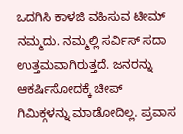ಒದಗಿಸಿ ಕಾಳಜಿ ವಹಿಸುವ ಟೀಮ್ ನಮ್ಮದು. ನಮ್ಮಲ್ಲಿ ಸರ್ವಿಸ್ ಸದಾ ಉತ್ತಮವಾಗಿರುತ್ತದೆ. ಜನರನ್ನು ಆಕರ್ಷಿಸೋದಕ್ಕೆ ಚೀಪ್ ಗಿಮಿಕ್ಗಳನ್ನು ಮಾಡೋದಿಲ್ಲ. ಪ್ರವಾಸ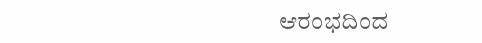ಆರಂಭದಿಂದ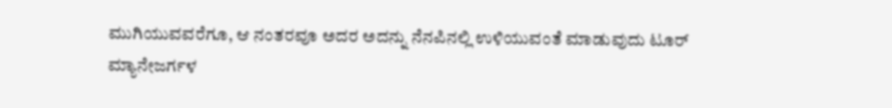ಮುಗಿಯುವವರೆಗೂ, ಆ ನಂತರವೂ ಅದರ ಅದನ್ನು ನೆನಪಿನಲ್ಲಿ ಉಳಿಯುವಂತೆ ಮಾಡುವುದು ಟೂರ್ ಮ್ಯಾನೇಜರ್ಗಳ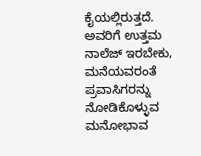ಕೈಯಲ್ಲಿರುತ್ತದೆ. ಅವರಿಗೆ ಉತ್ತಮ ನಾಲೆಜ್ ಇರಬೇಕು, ಮನೆಯವರಂತೆ ಪ್ರವಾಸಿಗರನ್ನು ನೋಡಿಕೊಳ್ಳುವ ಮನೋಭಾವ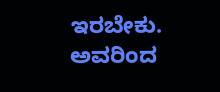ಇರಬೇಕು. ಅವರಿಂದ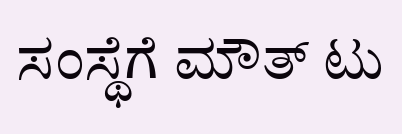ಸಂಸ್ಥೆಗೆ ಮೌತ್ ಟು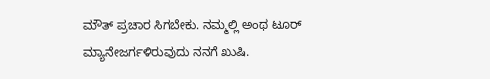ಮೌತ್ ಪ್ರಚಾರ ಸಿಗಬೇಕು. ನಮ್ಮಲ್ಲಿ ಅಂಥ ಟೂರ್ ಮ್ಯಾನೇಜರ್ಗಳಿರುವುದು ನನಗೆ ಖುಷಿ.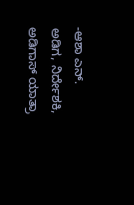-ಆಶಾ ಎನ್. ಅಡಿಗ, ನಿರ್ದೇಶಕಿ, ಅಡಿಗಾಸ್ ಯಾತ್ರಾ